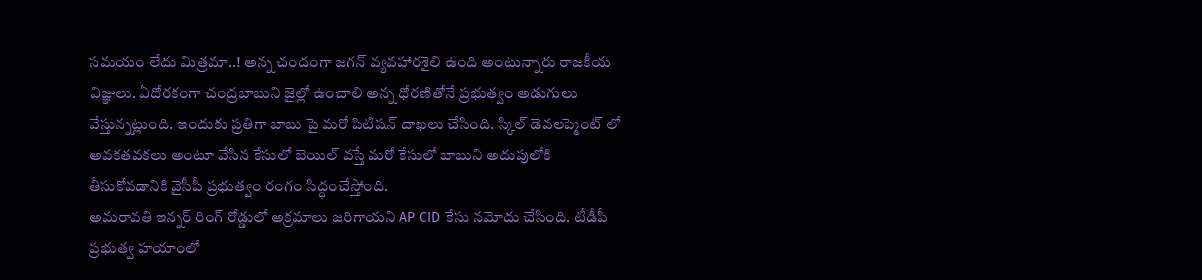సమయం లేదు మిత్రమా..! అన్న చందంగా జగన్ వ్యవహారశైలి ఉంది అంటున్నారు రాజకీయ విజ్ఞులు. ఏదోరకంగా చంద్రబాబుని జైల్లో ఉంచాలి అన్న ధోరణితోనే ప్రభుత్వం అడుగులు వేస్తున్నట్లుంది. ఇందుకు ప్రతిగా బాబు పై మరో పిటిషన్ దాఖలు చేసింది. స్కిల్ డెవలప్మెంట్ లో అవకతవకలు అంటూ వేసిన కేసులో బెయిల్ వస్తే మరో కేసులో బాబుని అదుపులోకి తీసుకోవడానికి వైసీపీ ప్రభుత్వం రంగం సిద్ధంచేస్తోంది.
అమరావతి ఇన్నర్ రింగ్ రోడ్డులో అక్రమాలు జరిగాయని AP CID కేసు నమోదు చేసింది. టీడీపీ ప్రభుత్వ హయాంలో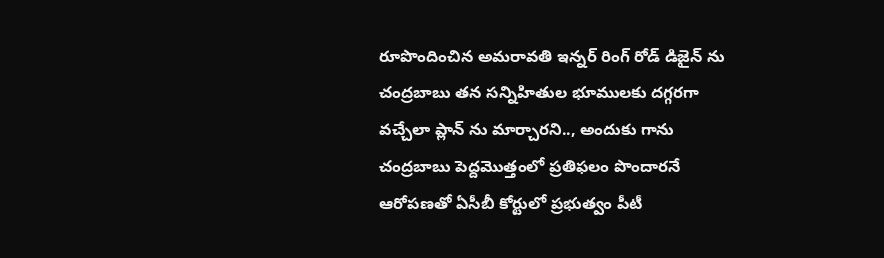రూపొందించిన అమరావతి ఇన్నర్ రింగ్ రోడ్ డిజైన్ ను చంద్రబాబు తన సన్నిహితుల భూములకు దగ్గరగా వచ్చేలా ప్లాన్ ను మార్చారని.., అందుకు గాను చంద్రబాబు పెద్దమొత్తంలో ప్రతిఫలం పొందారనే ఆరోపణతో ఏసీబీ కోర్టులో ప్రభుత్వం పీటీ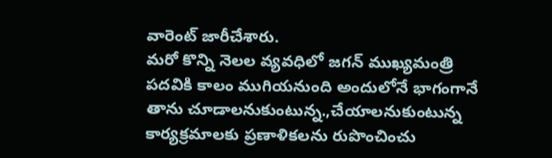వారెంట్ జారీచేశారు.
మరో కొన్ని నెలల వ్యవధిలో జగన్ ముఖ్యమంత్రి పదవికి కాలం ముగియనుంది అందులోనే భాగంగానే తాను చూడాలనుకుంటున్న.,చేయాలనుకుంటున్న కార్యక్రమాలకు ప్రణాళికలను రుపొంచించు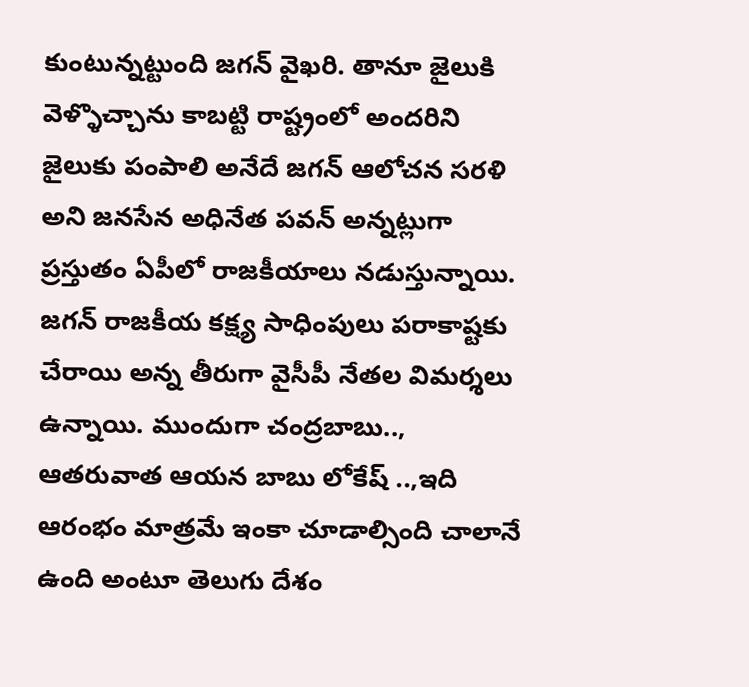కుంటున్నట్టుంది జగన్ వైఖరి. తానూ జైలుకి వెళ్ళొచ్చాను కాబట్టి రాష్ట్రంలో అందరిని జైలుకు పంపాలి అనేదే జగన్ ఆలోచన సరళి అని జనసేన అధినేత పవన్ అన్నట్లుగా ప్రస్తుతం ఏపీలో రాజకీయాలు నడుస్తున్నాయి.
జగన్ రాజకీయ కక్ష్య సాధింపులు పరాకాష్టకు చేరాయి అన్న తీరుగా వైసీపీ నేతల విమర్శలు ఉన్నాయి. ముందుగా చంద్రబాబు.., ఆతరువాత ఆయన బాబు లోకేష్ ..,ఇది ఆరంభం మాత్రమే ఇంకా చూడాల్సింది చాలానే ఉంది అంటూ తెలుగు దేశం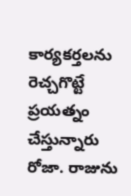కార్యకర్తలను రెచ్చగొట్టే ప్రయత్నం చేస్తున్నారు రోజా. రాజును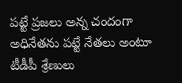పట్టే ప్రజలు అన్న చందంగా అధినేతను పట్టే నేతలు అంటూ టీడీపీ శ్రేణులు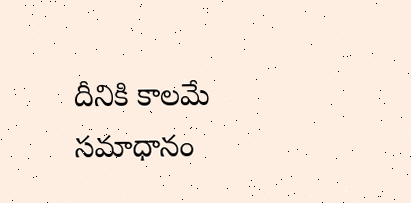దీనికి కాలమే సమాధానం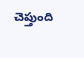చెప్తుంది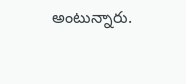అంటున్నారు.